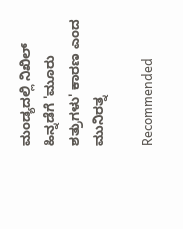ಮಂಡ್ಯದಲ್ಲಿ ನಿಖಿಲ್ ಹಿನ್ನಡೆಗೆ 'ಮೂರು ಶತ್ರುಗಳು' ಕಾರಣ ಎಂದ ಮುನಿರತ್ನ

Recommended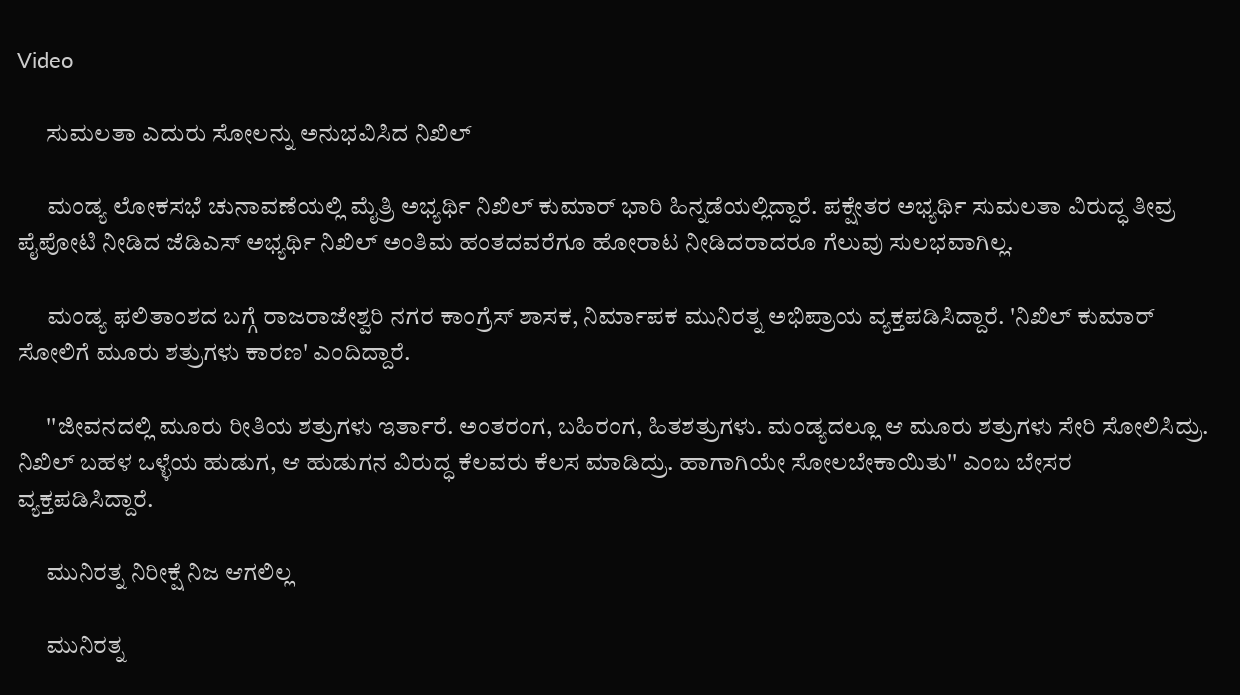Video

      ಸುಮಲತಾ ಎದುರು ಸೋಲನ್ನು ಅನುಭವಿಸಿದ ನಿಖಿಲ್

      ಮಂಡ್ಯ ಲೋಕಸಭೆ ಚುನಾವಣೆಯಲ್ಲಿ ಮೈತ್ರಿ ಅಭ್ಯರ್ಥಿ ನಿಖಿಲ್ ಕುಮಾರ್ ಭಾರಿ ಹಿನ್ನಡೆಯಲ್ಲಿದ್ದಾರೆ. ಪಕ್ಷೇತರ ಅಭ್ಯರ್ಥಿ ಸುಮಲತಾ ವಿರುದ್ಧ ತೀವ್ರ ಪೈಪೋಟಿ ನೀಡಿದ ಜೆಡಿಎಸ್ ಅಭ್ಯರ್ಥಿ ನಿಖಿಲ್ ಅಂತಿಮ ಹಂತದವರೆಗೂ ಹೋರಾಟ ನೀಡಿದರಾದರೂ ಗೆಲುವು ಸುಲಭವಾಗಿಲ್ಲ.

      ಮಂಡ್ಯ ಫಲಿತಾಂಶದ ಬಗ್ಗೆ ರಾಜರಾಜೇಶ್ವರಿ ನಗರ ಕಾಂಗ್ರೆಸ್ ಶಾಸಕ, ನಿರ್ಮಾಪಕ ಮುನಿರತ್ನ ಅಭಿಪ್ರಾಯ ವ್ಯಕ್ತಪಡಿಸಿದ್ದಾರೆ. 'ನಿಖಿಲ್ ಕುಮಾರ್ ಸೋಲಿಗೆ ಮೂರು ಶತ್ರುಗಳು ಕಾರಣ' ಎಂದಿದ್ದಾರೆ.

      ''ಜೀವನದಲ್ಲಿ ಮೂರು ರೀತಿಯ ಶತ್ರುಗಳು ಇರ್ತಾರೆ. ಅಂತರಂಗ, ಬಹಿರಂಗ, ಹಿತಶತ್ರುಗಳು. ಮಂಡ್ಯದಲ್ಲೂ ಆ ಮೂರು ಶತ್ರುಗಳು ಸೇರಿ ಸೋಲಿಸಿದ್ರು. ನಿಖಿಲ್ ಬಹಳ ಒಳ್ಳೆಯ ಹುಡುಗ, ಆ ಹುಡುಗನ ವಿರುದ್ಧ ಕೆಲವರು ಕೆಲಸ ಮಾಡಿದ್ರು. ಹಾಗಾಗಿಯೇ ಸೋಲಬೇಕಾಯಿತು'' ಎಂಬ ಬೇಸರ ವ್ಯಕ್ತಪಡಿಸಿದ್ದಾರೆ.

      ಮುನಿರತ್ನ ನಿರೀಕ್ಷೆ ನಿಜ ಆಗಲಿಲ್ಲ

      ಮುನಿರತ್ನ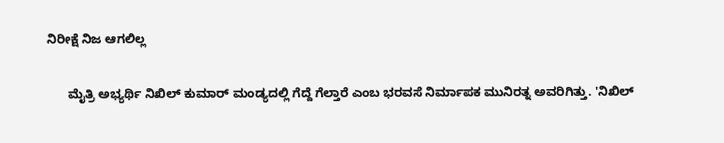ನಿರೀಕ್ಷೆ ನಿಜ ಆಗಲಿಲ್ಲ

      ಮೈತ್ರಿ ಅಭ್ಯರ್ಥಿ ನಿಖಿಲ್ ಕುಮಾರ್ ಮಂಡ್ಯದಲ್ಲಿ ಗೆದ್ದೆ ಗೆಲ್ತಾರೆ ಎಂಬ ಭರವಸೆ ನಿರ್ಮಾಪಕ ಮುನಿರತ್ನ ಅವರಿಗಿತ್ತು. 'ನಿಖಿಲ್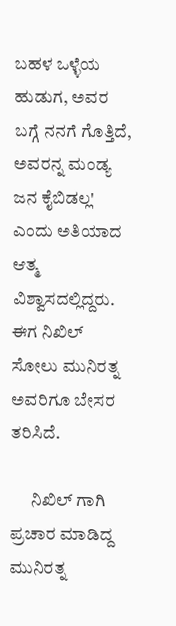ಬಹಳ ಒಳ್ಳೆಯ ಹುಡುಗ, ಅವರ ಬಗ್ಗೆ ನನಗೆ ಗೊತ್ತಿದೆ, ಅವರನ್ನ ಮಂಡ್ಯ ಜನ ಕೈಬಿಡಲ್ಲ' ಎಂದು ಅತಿಯಾದ ಆತ್ಮ ವಿಶ್ವಾಸದಲ್ಲಿದ್ದರು. ಈಗ ನಿಖಿಲ್ ಸೋಲು ಮುನಿರತ್ನ ಅವರಿಗೂ ಬೇಸರ ತರಿಸಿದೆ.

      ನಿಖಿಲ್ ಗಾಗಿ ಪ್ರಚಾರ ಮಾಡಿದ್ದ ಮುನಿರತ್ನ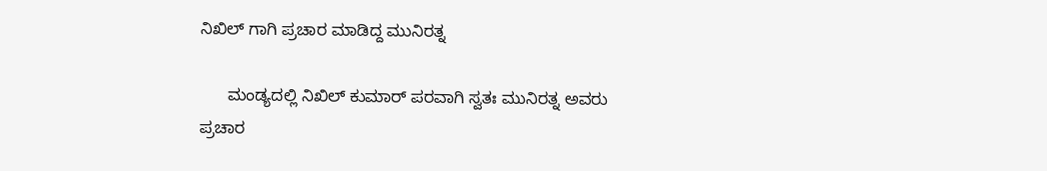ನಿಖಿಲ್ ಗಾಗಿ ಪ್ರಚಾರ ಮಾಡಿದ್ದ ಮುನಿರತ್ನ

      ಮಂಡ್ಯದಲ್ಲಿ ನಿಖಿಲ್ ಕುಮಾರ್ ಪರವಾಗಿ ಸ್ವತಃ ಮುನಿರತ್ನ ಅವರು ಪ್ರಚಾರ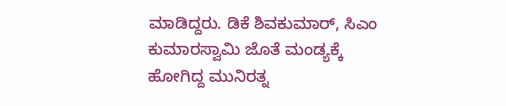ಮಾಡಿದ್ದರು. ಡಿಕೆ ಶಿವಕುಮಾರ್, ಸಿಎಂ ಕುಮಾರಸ್ವಾಮಿ ಜೊತೆ ಮಂಡ್ಯಕ್ಕೆ ಹೋಗಿದ್ದ ಮುನಿರತ್ನ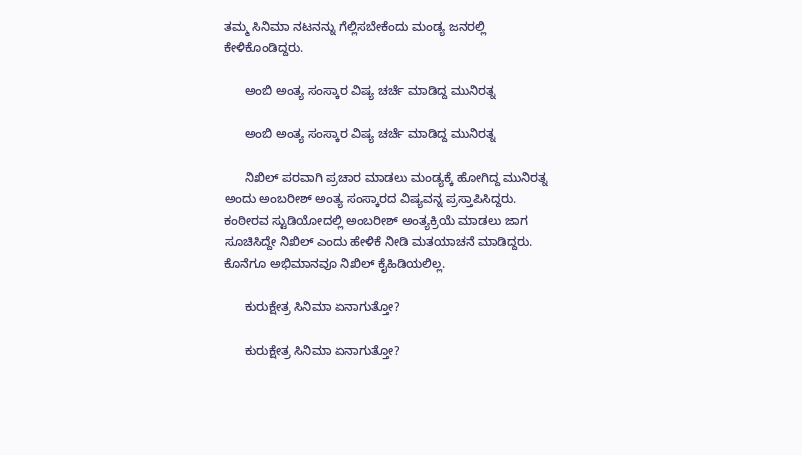ತಮ್ಮ ಸಿನಿಮಾ ನಟನನ್ನು ಗೆಲ್ಲಿಸಬೇಕೆಂದು ಮಂಡ್ಯ ಜನರಲ್ಲಿ ಕೇಳಿಕೊಂಡಿದ್ದರು.

      ಅಂಬಿ ಅಂತ್ಯ ಸಂಸ್ಕಾರ ವಿಷ್ಯ ಚರ್ಚೆ ಮಾಡಿದ್ದ ಮುನಿರತ್ನ

      ಅಂಬಿ ಅಂತ್ಯ ಸಂಸ್ಕಾರ ವಿಷ್ಯ ಚರ್ಚೆ ಮಾಡಿದ್ದ ಮುನಿರತ್ನ

      ನಿಖಿಲ್ ಪರವಾಗಿ ಪ್ರಚಾರ ಮಾಡಲು ಮಂಡ್ಯಕ್ಕೆ ಹೋಗಿದ್ದ ಮುನಿರತ್ನ ಅಂದು ಅಂಬರೀಶ್ ಅಂತ್ಯ ಸಂಸ್ಕಾರದ ವಿಷ್ಯವನ್ನ ಪ್ರಸ್ತಾಪಿಸಿದ್ದರು. ಕಂಠೀರವ ಸ್ಟುಡಿಯೋದಲ್ಲಿ ಅಂಬರೀಶ್ ಅಂತ್ಯಕ್ರಿಯೆ ಮಾಡಲು ಜಾಗ ಸೂಚಿಸಿದ್ದೇ ನಿಖಿಲ್ ಎಂದು ಹೇಳಿಕೆ ನೀಡಿ ಮತಯಾಚನೆ ಮಾಡಿದ್ದರು. ಕೊನೆಗೂ ಅಭಿಮಾನವೂ ನಿಖಿಲ್ ಕೈಹಿಡಿಯಲಿಲ್ಲ.

      ಕುರುಕ್ಷೇತ್ರ ಸಿನಿಮಾ ಏನಾಗುತ್ತೋ?

      ಕುರುಕ್ಷೇತ್ರ ಸಿನಿಮಾ ಏನಾಗುತ್ತೋ?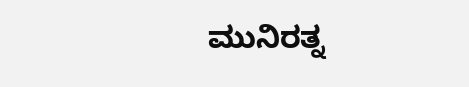ಮುನಿರತ್ನ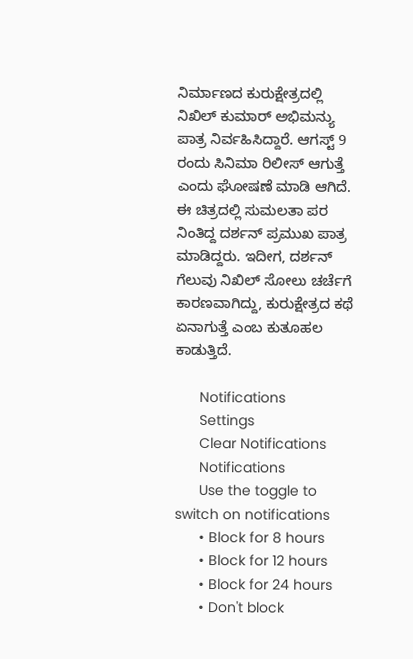ನಿರ್ಮಾಣದ ಕುರುಕ್ಷೇತ್ರದಲ್ಲಿ ನಿಖಿಲ್ ಕುಮಾರ್ ಅಭಿಮನ್ಯು ಪಾತ್ರ ನಿರ್ವಹಿಸಿದ್ದಾರೆ. ಆಗಸ್ಟ್ 9 ರಂದು ಸಿನಿಮಾ ರಿಲೀಸ್ ಆಗುತ್ತೆ ಎಂದು ಘೋಷಣೆ ಮಾಡಿ ಆಗಿದೆ. ಈ ಚಿತ್ರದಲ್ಲಿ ಸುಮಲತಾ ಪರ ನಿಂತಿದ್ದ ದರ್ಶನ್ ಪ್ರಮುಖ ಪಾತ್ರ ಮಾಡಿದ್ದರು. ಇದೀಗ, ದರ್ಶನ್ ಗೆಲುವು ನಿಖಿಲ್ ಸೋಲು ಚರ್ಚೆಗೆ ಕಾರಣವಾಗಿದ್ದು, ಕುರುಕ್ಷೇತ್ರದ ಕಥೆ ಏನಾಗುತ್ತೆ ಎಂಬ ಕುತೂಹಲ ಕಾಡುತ್ತಿದೆ.

      Notifications
      Settings
      Clear Notifications
      Notifications
      Use the toggle to switch on notifications
      • Block for 8 hours
      • Block for 12 hours
      • Block for 24 hours
      • Don't block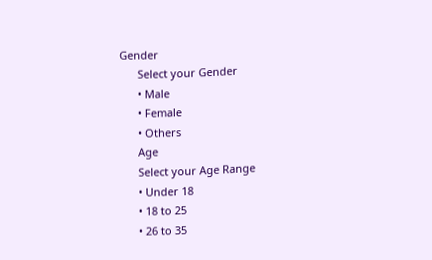Gender
      Select your Gender
      • Male
      • Female
      • Others
      Age
      Select your Age Range
      • Under 18
      • 18 to 25
      • 26 to 35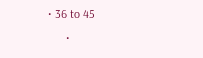• 36 to 45
      •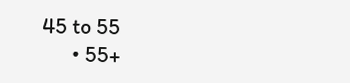45 to 55
      • 55+